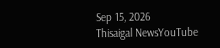Sep 15, 2026
Thisaigal NewsYouTube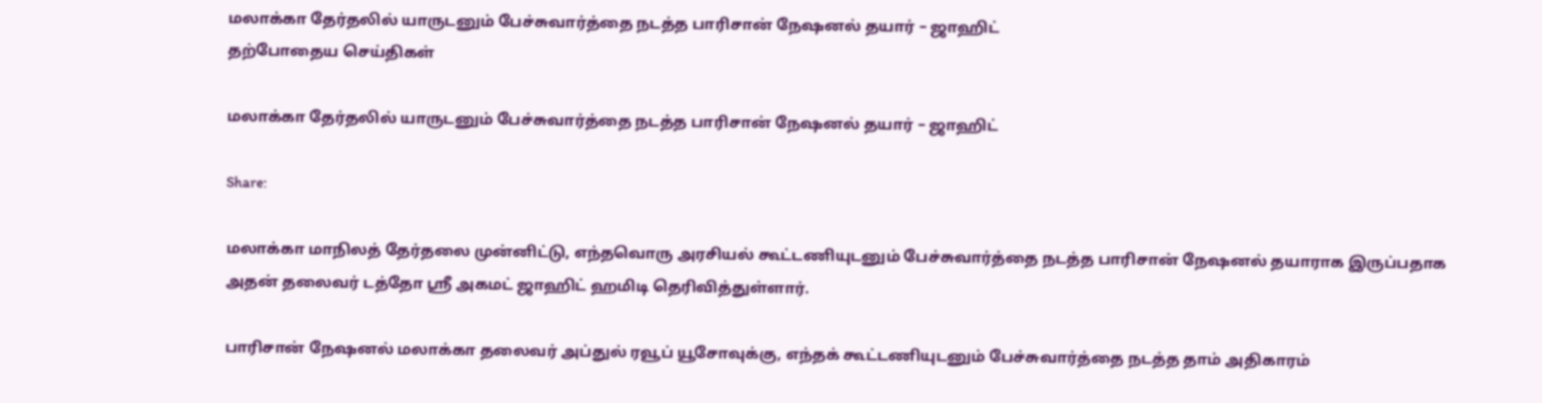மலாக்கா தேர்தலில் யாருடனும் பேச்சுவார்த்தை நடத்த பாரிசான் நேஷனல் தயார் – ஜாஹிட்
தற்போதைய செய்திகள்

மலாக்கா தேர்தலில் யாருடனும் பேச்சுவார்த்தை நடத்த பாரிசான் நேஷனல் தயார் – ஜாஹிட்

Share:

மலாக்கா மாநிலத் தேர்தலை முன்னிட்டு, எந்தவொரு அரசியல் கூட்டணியுடனும் பேச்சுவார்த்தை நடத்த பாரிசான் நேஷனல் தயாராக இருப்பதாக அதன் தலைவர் டத்தோ ஸ்ரீ அகமட் ஜாஹிட் ஹமிடி தெரிவித்துள்ளார்.

பாரிசான் நேஷனல் மலாக்கா தலைவர் அப்துல் ரவூப் யூசோவுக்கு, எந்தக் கூட்டணியுடனும் பேச்சுவார்த்தை நடத்த தாம் அதிகாரம்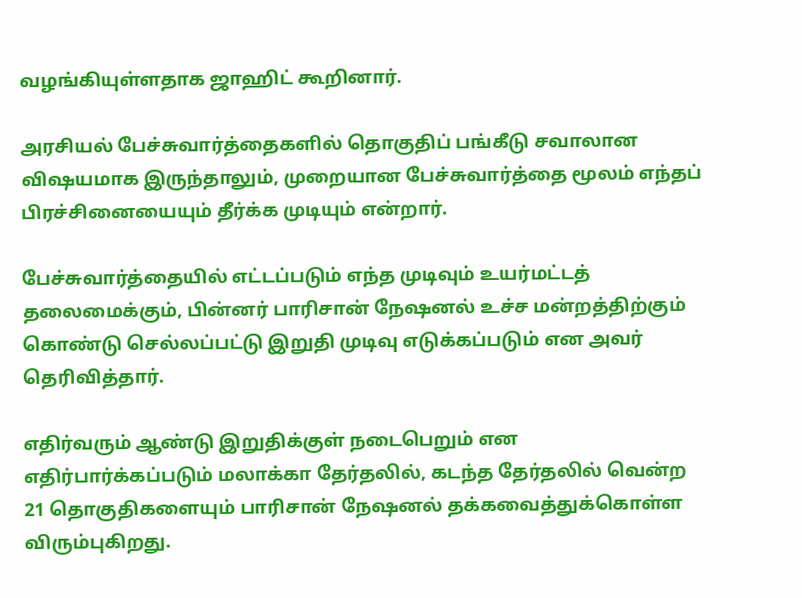வழங்கியுள்ளதாக ஜாஹிட் கூறினார்.

அரசியல் பேச்சுவார்த்தைகளில் தொகுதிப் பங்கீடு சவாலான விஷயமாக இருந்தாலும், முறையான பேச்சுவார்த்தை மூலம் எந்தப் பிரச்சினையையும் தீர்க்க முடியும் என்றார்.

பேச்சுவார்த்தையில் எட்டப்படும் எந்த முடிவும் உயர்மட்டத் தலைமைக்கும், பின்னர் பாரிசான் நேஷனல் உச்ச மன்றத்திற்கும் கொண்டு செல்லப்பட்டு இறுதி முடிவு எடுக்கப்படும் என அவர் தெரிவித்தார்.

எதிர்வரும் ஆண்டு இறுதிக்குள் நடைபெறும் என எதிர்பார்க்கப்படும் மலாக்கா தேர்தலில், கடந்த தேர்தலில் வென்ற 21 தொகுதிகளையும் பாரிசான் நேஷனல் தக்கவைத்துக்கொள்ள விரும்புகிறது.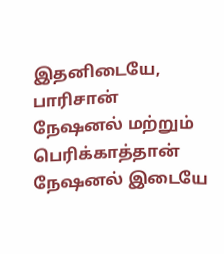இதனிடையே, பாரிசான் நேஷனல் மற்றும் பெரிக்காத்தான் நேஷனல் இடையே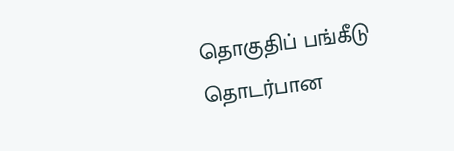தொகுதிப் பங்கீடு தொடர்பான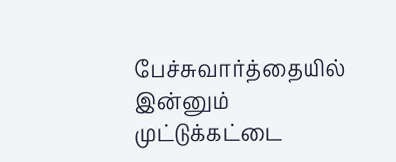பேச்சுவார்த்தையில் இன்னும் முட்டுக்கட்டை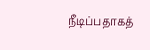நீடிப்பதாகத்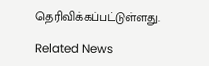தெரிவிக்கப்பட்டுள்ளது.

Related News